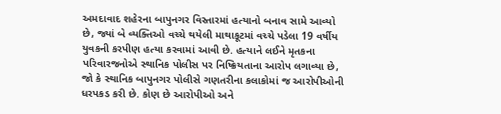અમદાવાદ શહેરના બાપુનગર વિસ્તારમાં હત્યાનો બનાવ સામે આવ્યો છે, જ્યાં બે વ્યક્તિઓ વચ્ચે થયેલી માથાકૂટમાં વચ્ચે પડેલા 19 વર્ષીય યુવકની કરપીણ હત્યા કરવામાં આવી છે. હત્યાને લઈને મૃતકના પરિવારજનોએ સ્થાનિક પોલીસ પર નિષ્ક્રિયતાના આરોપ લગાવ્યા છે, જો કે સ્થાનિક બાપુનગર પોલીસે ગણતરીના કલાકોમાં જ આરોપીઓની ધરપકડ કરી છે. કોણ છે આરોપીઓ અને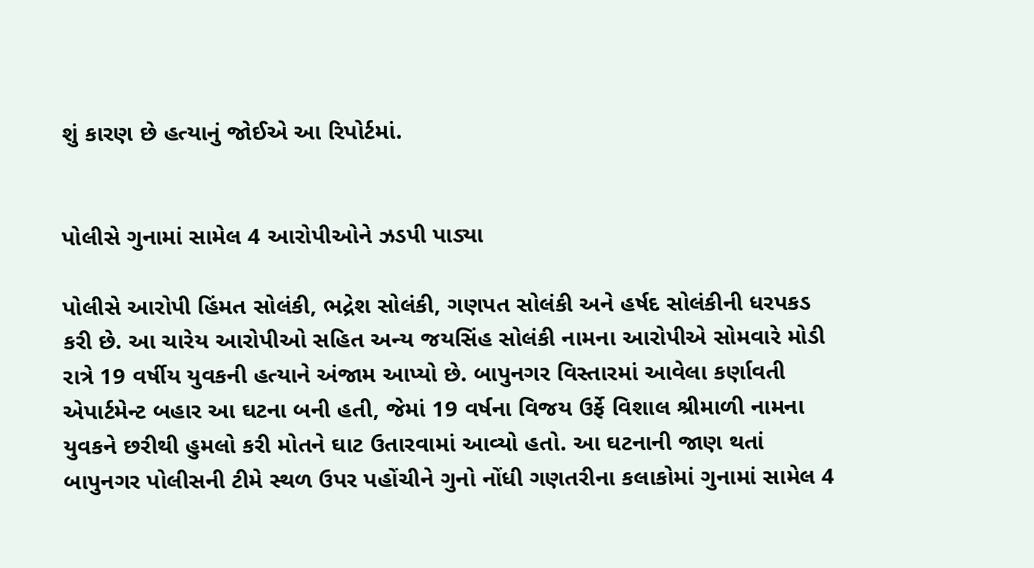શું કારણ છે હત્યાનું જોઈએ આ રિપોર્ટમાં.


પોલીસે ગુનામાં સામેલ 4 આરોપીઓને ઝડપી પાડ્યા

પોલીસે આરોપી હિંમત સોલંકી, ભદ્રેશ સોલંકી, ગણપત સોલંકી અને હર્ષદ સોલંકીની ધરપકડ કરી છે. આ ચારેય આરોપીઓ સહિત અન્ય જયસિંહ સોલંકી નામના આરોપીએ સોમવારે મોડી રાત્રે 19 વર્ષીય યુવકની હત્યાને અંજામ આપ્યો છે. બાપુનગર વિસ્તારમાં આવેલા કર્ણાવતી એપાર્ટમેન્ટ બહાર આ ઘટના બની હતી, જેમાં 19 વર્ષના વિજય ઉર્ફે વિશાલ શ્રીમાળી નામના યુવકને છરીથી હુમલો કરી મોતને ઘાટ ઉતારવામાં આવ્યો હતો. આ ઘટનાની જાણ થતાં બાપુનગર પોલીસની ટીમે સ્થળ ઉપર પહોંચીને ગુનો નોંધી ગણતરીના કલાકોમાં ગુનામાં સામેલ 4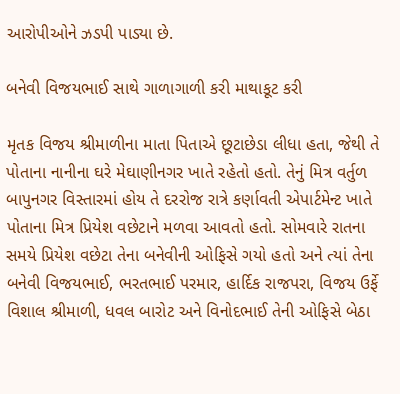આરોપીઓને ઝડપી પાડ્યા છે.

બનેવી વિજયભાઈ સાથે ગાળાગાળી કરી માથાકૂટ કરી

મૃતક વિજય શ્રીમાળીના માતા પિતાએ છૂટાછેડા લીધા હતા, જેથી તે પોતાના નાનીના ઘરે મેઘાણીનગર ખાતે રહેતો હતો. તેનું મિત્ર વર્તુળ બાપુનગર વિસ્તારમાં હોય તે દરરોજ રાત્રે કર્ણાવતી એપાર્ટમેન્ટ ખાતે પોતાના મિત્ર પ્રિયેશ વછેટાને મળવા આવતો હતો. સોમવારે રાતના સમયે પ્રિયેશ વછેટા તેના બનેવીની ઓફિસે ગયો હતો અને ત્યાં તેના બનેવી વિજયભાઈ, ભરતભાઈ પરમાર, હાર્દિક રાજપરા, વિજય ઉર્ફે વિશાલ શ્રીમાળી, ધવલ બારોટ અને વિનોદભાઈ તેની ઓફિસે બેઠા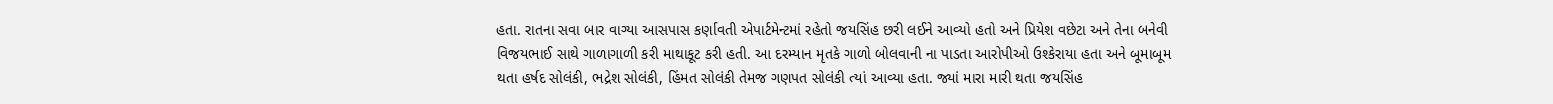હતા. રાતના સવા બાર વાગ્યા આસપાસ કર્ણાવતી એપાર્ટમેન્ટમાં રહેતો જયસિંહ છરી લઈને આવ્યો હતો અને પ્રિયેશ વછેટા અને તેના બનેવી વિજયભાઈ સાથે ગાળાગાળી કરી માથાકૂટ કરી હતી. આ દરમ્યાન મૃતકે ગાળો બોલવાની ના પાડતા આરોપીઓ ઉશ્કેરાયા હતા અને બૂમાબૂમ થતા હર્ષદ સોલંકી, ભદ્રેશ સોલંકી, હિંમત સોલંકી તેમજ ગણપત સોલંકી ત્યાં આવ્યા હતા. જ્યાં મારા મારી થતા જયસિંહ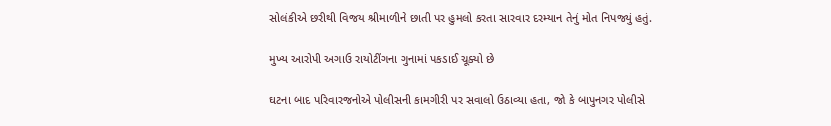સોલંકીએ છરીથી વિજય શ્રીમાળીને છાતી પર હુમલો કરતા સારવાર દરમ્યાન તેનું મોત નિપજ્યું હતું.

મુખ્ય આરોપી અગાઉ રાયોટીંગના ગુનામાં પકડાઈ ચૂક્યો છે

ઘટના બાદ પરિવારજનોએ પોલીસની કામગીરી પર સવાલો ઉઠાવ્યા હતા, જો કે બાપુનગર પોલીસે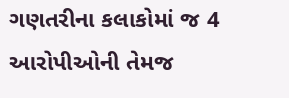ગણતરીના કલાકોમાં જ 4 આરોપીઓની તેમજ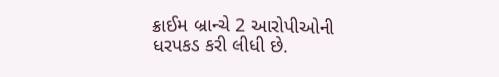ક્રાઈમ બ્રાન્ચે 2 આરોપીઓની ધરપકડ કરી લીધી છે.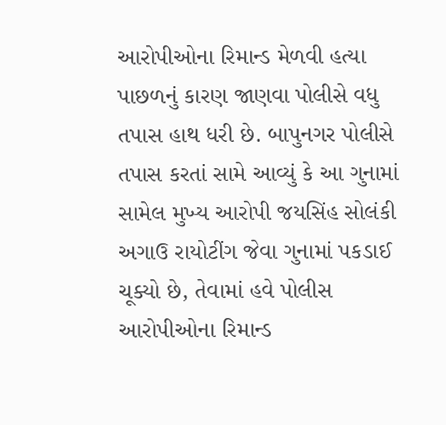આરોપીઓના રિમાન્ડ મેળવી હત્યા પાછળનું કારણ જાણવા પોલીસે વધુ તપાસ હાથ ધરી છે. બાપુનગર પોલીસે તપાસ કરતાં સામે આવ્યું કે આ ગુનામાં સામેલ મુખ્ય આરોપી જયસિંહ સોલંકી અગાઉ રાયોટીંગ જેવા ગુનામાં પકડાઈ ચૂક્યો છે, તેવામાં હવે પોલીસ આરોપીઓના રિમાન્ડ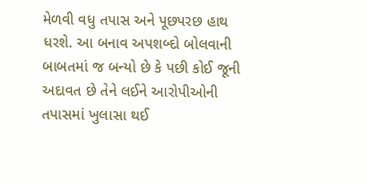મેળવી વધુ તપાસ અને પૂછપરછ હાથ ધરશે. આ બનાવ અપશબ્દો બોલવાની બાબતમાં જ બન્યો છે કે પછી કોઈ જૂની અદાવત છે તેને લઈને આરોપીઓની તપાસમાં ખુલાસા થઈ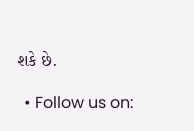શકે છે.

  • Follow us on: